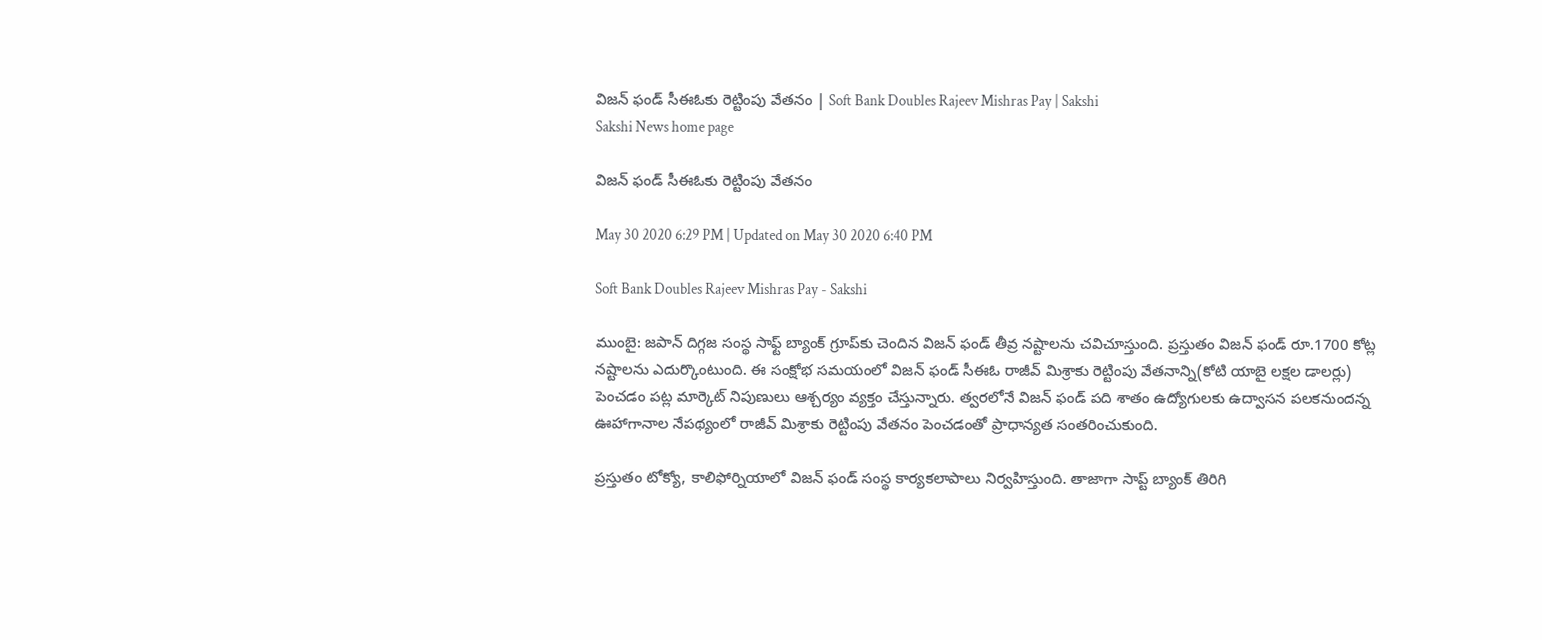విజన్‌ ఫండ్‌ సీఈఓకు రెట్టింపు వేతనం | Soft Bank Doubles Rajeev Mishras Pay | Sakshi
Sakshi News home page

విజన్‌ ఫండ్‌ సీఈఓకు రెట్టింపు వేతనం

May 30 2020 6:29 PM | Updated on May 30 2020 6:40 PM

Soft Bank Doubles Rajeev Mishras Pay - Sakshi

ముంబై: జపాన్ దిగ్గజ సంస్థ సాఫ్ట్‌ బ్యాంక్‌ గ్రూప్‌కు చెందిన విజన్‌ ఫండ్‌ తీవ్ర నష్టాలను చవిచూస్తుంది. ప్రస్తుతం విజన్‌ ఫండ్‌ రూ.1700 కోట్ల నష్టాలను ఎదుర్కొంటుంది. ఈ సంక్షోభ సమయంలో విజన్‌ ఫండ్‌ సీఈఓ రాజీవ్‌ మిశ్రాకు రెట్టింపు వేతనాన్ని(కోటి యాబై లక్షల డాలర్లు) పెంచడం పట్ల మార్కెట్‌ నిపుణులు ఆశ్చర్యం వ్యక్తం చేస్తున్నారు. త్వరలోనే విజన్‌ ఫండ్‌ పది శాతం ఉద్యోగులకు ఉద్వాసన పలకనుందన్న ఊహాగానాల నేపథ్యంలో రాజీవ్‌ మిశ్రాకు రెట్టింపు వేతనం పెంచడంతో ప్రాధాన్యత సంతరించుకుంది.

ప్రస్తుతం టోక్యో, కాలిఫోర్నియాలో విజన్‌ ఫండ్‌ సంస్థ కార్యకలాపాలు నిర్వహిస్తుంది. తాజాగా సాప్ట్‌ బ్యాంక్‌ తిరిగి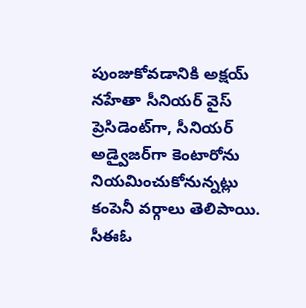పుంజుకోవడానికి అక్షయ్‌ నహేతా సీనియర్‌ వైస్‌ ప్రెసిడెంట్‌గా, సీనియర్‌ అడ్వైజర్‌గా కెంటారోను నియమించుకోనున్నట్లు కంపెనీ వర్గాలు తెలిపాయి. సీఈఓ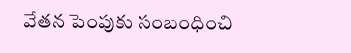వేతన పెంపుకు సంబంధించి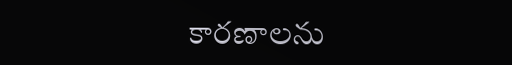కారణాలను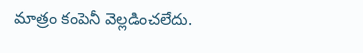మాత్రం కంపెనీ వెల్లడించలేదు.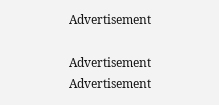Advertisement

Advertisement
Advertisement